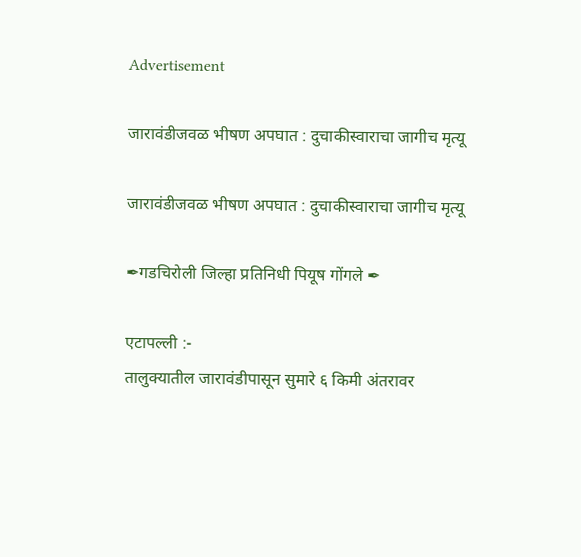Advertisement

जारावंडीजवळ भीषण अपघात : दुचाकीस्वाराचा जागीच मृत्यू

जारावंडीजवळ भीषण अपघात : दुचाकीस्वाराचा जागीच मृत्यू

✒गडचिरोली जिल्हा प्रतिनिधी पियूष गोंगले ✒

एटापल्ली :-
तालुक्यातील जारावंडीपासून सुमारे ६ किमी अंतरावर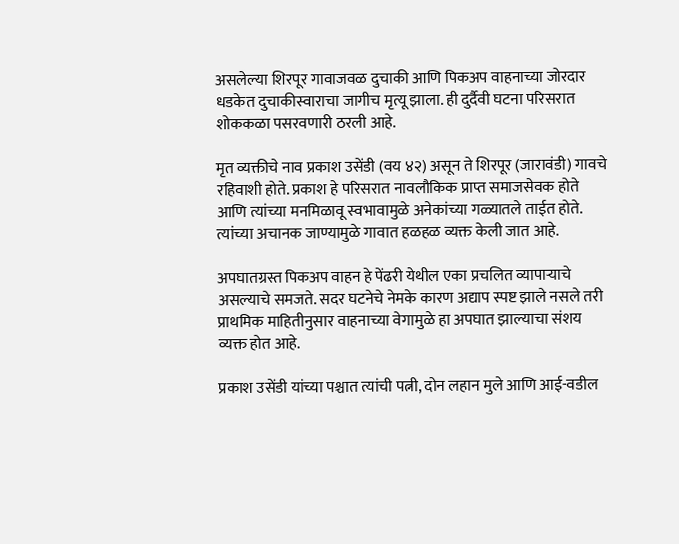असलेल्या शिरपूर गावाजवळ दुचाकी आणि पिकअप वाहनाच्या जोरदार धडकेत दुचाकीस्वाराचा जागीच मृत्यू झाला. ही दुर्दैवी घटना परिसरात शोककळा पसरवणारी ठरली आहे.

मृत व्यक्तीचे नाव प्रकाश उसेंडी (वय ४२) असून ते शिरपूर (जारावंडी) गावचे रहिवाशी होते. प्रकाश हे परिसरात नावलौकिक प्राप्त समाजसेवक होते आणि त्यांच्या मनमिळावू स्वभावामुळे अनेकांच्या गळ्यातले ताईत होते. त्यांच्या अचानक जाण्यामुळे गावात हळहळ व्यक्त केली जात आहे.

अपघातग्रस्त पिकअप वाहन हे पेंढरी येथील एका प्रचलित व्यापाऱ्याचे असल्याचे समजते. सदर घटनेचे नेमके कारण अद्याप स्पष्ट झाले नसले तरी प्राथमिक माहितीनुसार वाहनाच्या वेगामुळे हा अपघात झाल्याचा संशय व्यक्त होत आहे.

प्रकाश उसेंडी यांच्या पश्चात त्यांची पत्नी, दोन लहान मुले आणि आई-वडील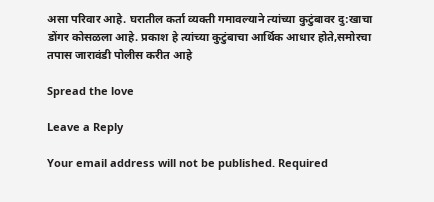असा परिवार आहे. घरातील कर्ता व्यक्ती गमावल्याने त्यांच्या कुटुंबावर दु:खाचा डोंगर कोसळला आहे. प्रकाश हे त्यांच्या कुटुंबाचा आर्थिक आधार होते,समोरचा तपास जारावंडी पोलीस करीत आहे

Spread the love

Leave a Reply

Your email address will not be published. Required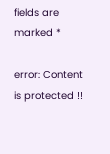fields are marked *

error: Content is protected !!